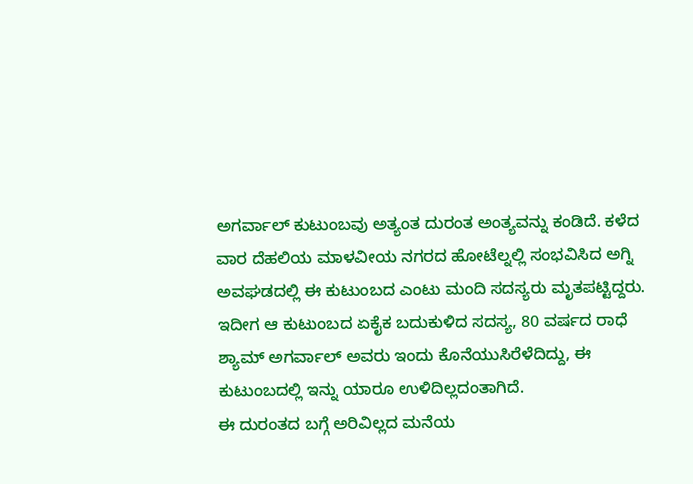ಅಗರ್ವಾಲ್ ಕುಟುಂಬವು ಅತ್ಯಂತ ದುರಂತ ಅಂತ್ಯವನ್ನು ಕಂಡಿದೆ. ಕಳೆದ ವಾರ ದೆಹಲಿಯ ಮಾಳವೀಯ ನಗರದ ಹೋಟೆಲ್ನಲ್ಲಿ ಸಂಭವಿಸಿದ ಅಗ್ನಿ ಅವಘಡದಲ್ಲಿ ಈ ಕುಟುಂಬದ ಎಂಟು ಮಂದಿ ಸದಸ್ಯರು ಮೃತಪಟ್ಟಿದ್ದರು. ಇದೀಗ ಆ ಕುಟುಂಬದ ಏಕೈಕ ಬದುಕುಳಿದ ಸದಸ್ಯ, 80 ವರ್ಷದ ರಾಧೆ ಶ್ಯಾಮ್ ಅಗರ್ವಾಲ್ ಅವರು ಇಂದು ಕೊನೆಯುಸಿರೆಳೆದಿದ್ದು, ಈ ಕುಟುಂಬದಲ್ಲಿ ಇನ್ನು ಯಾರೂ ಉಳಿದಿಲ್ಲದಂತಾಗಿದೆ.
ಈ ದುರಂತದ ಬಗ್ಗೆ ಅರಿವಿಲ್ಲದ ಮನೆಯ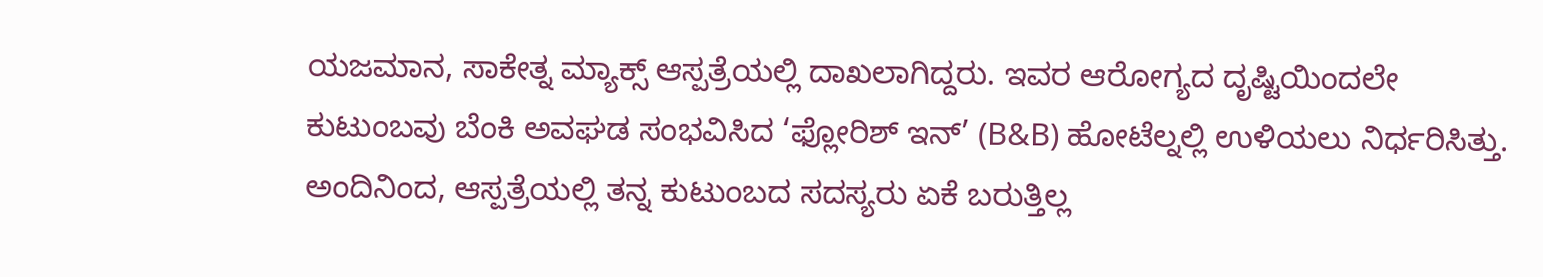ಯಜಮಾನ, ಸಾಕೇತ್ನ ಮ್ಯಾಕ್ಸ್ ಆಸ್ಪತ್ರೆಯಲ್ಲಿ ದಾಖಲಾಗಿದ್ದರು. ಇವರ ಆರೋಗ್ಯದ ದೃಷ್ಟಿಯಿಂದಲೇ ಕುಟುಂಬವು ಬೆಂಕಿ ಅವಘಡ ಸಂಭವಿಸಿದ ‘ಫ್ಲೋರಿಶ್ ಇನ್’ (B&B) ಹೋಟೆಲ್ನಲ್ಲಿ ಉಳಿಯಲು ನಿರ್ಧರಿಸಿತ್ತು. ಅಂದಿನಿಂದ, ಆಸ್ಪತ್ರೆಯಲ್ಲಿ ತನ್ನ ಕುಟುಂಬದ ಸದಸ್ಯರು ಏಕೆ ಬರುತ್ತಿಲ್ಲ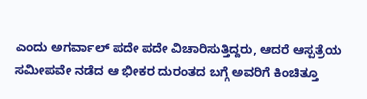ಎಂದು ಅಗರ್ವಾಲ್ ಪದೇ ಪದೇ ವಿಚಾರಿಸುತ್ತಿದ್ದರು, ಆದರೆ ಆಸ್ಪತ್ರೆಯ ಸಮೀಪವೇ ನಡೆದ ಆ ಭೀಕರ ದುರಂತದ ಬಗ್ಗೆ ಅವರಿಗೆ ಕಿಂಚಿತ್ತೂ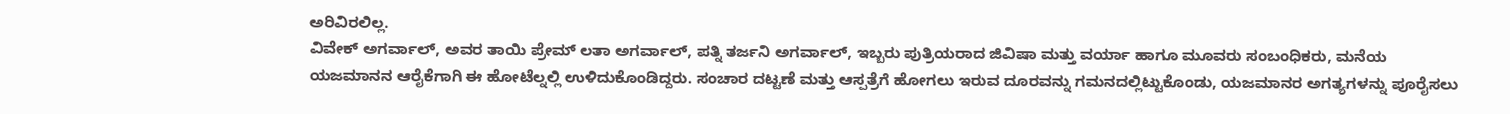ಅರಿವಿರಲಿಲ್ಲ.
ವಿವೇಕ್ ಅಗರ್ವಾಲ್, ಅವರ ತಾಯಿ ಪ್ರೇಮ್ ಲತಾ ಅಗರ್ವಾಲ್, ಪತ್ನಿ ತರ್ಜನಿ ಅಗರ್ವಾಲ್, ಇಬ್ಬರು ಪುತ್ರಿಯರಾದ ಜಿವಿಷಾ ಮತ್ತು ವರ್ಯಾ ಹಾಗೂ ಮೂವರು ಸಂಬಂಧಿಕರು, ಮನೆಯ ಯಜಮಾನನ ಆರೈಕೆಗಾಗಿ ಈ ಹೋಟೆಲ್ನಲ್ಲಿ ಉಳಿದುಕೊಂಡಿದ್ದರು. ಸಂಚಾರ ದಟ್ಟಣೆ ಮತ್ತು ಆಸ್ಪತ್ರೆಗೆ ಹೋಗಲು ಇರುವ ದೂರವನ್ನು ಗಮನದಲ್ಲಿಟ್ಟುಕೊಂಡು, ಯಜಮಾನರ ಅಗತ್ಯಗಳನ್ನು ಪೂರೈಸಲು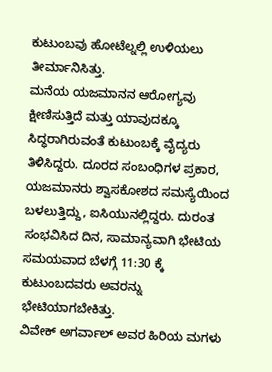ಕುಟುಂಬವು ಹೋಟೆಲ್ನಲ್ಲಿ ಉಳಿಯಲು ತೀರ್ಮಾನಿಸಿತ್ತು.
ಮನೆಯ ಯಜಮಾನನ ಆರೋಗ್ಯವು ಕ್ಷೀಣಿಸುತ್ತಿದೆ ಮತ್ತು ಯಾವುದಕ್ಕೂ ಸಿದ್ಧರಾಗಿರುವಂತೆ ಕುಟುಂಬಕ್ಕೆ ವೈದ್ಯರು ತಿಳಿಸಿದ್ದರು. ದೂರದ ಸಂಬಂಧಿಗಳ ಪ್ರಕಾರ, ಯಜಮಾನರು ಶ್ವಾಸಕೋಶದ ಸಮಸ್ಯೆಯಿಂದ ಬಳಲುತ್ತಿದ್ದು, ಐಸಿಯುನಲ್ಲಿದ್ದರು. ದುರಂತ ಸಂಭವಿಸಿದ ದಿನ, ಸಾಮಾನ್ಯವಾಗಿ ಭೇಟಿಯ ಸಮಯವಾದ ಬೆಳಗ್ಗೆ 11:30 ಕ್ಕೆ ಕುಟುಂಬದವರು ಅವರನ್ನು ಭೇಟಿಯಾಗಬೇಕಿತ್ತು.
ವಿವೇಕ್ ಅಗರ್ವಾಲ್ ಅವರ ಹಿರಿಯ ಮಗಳು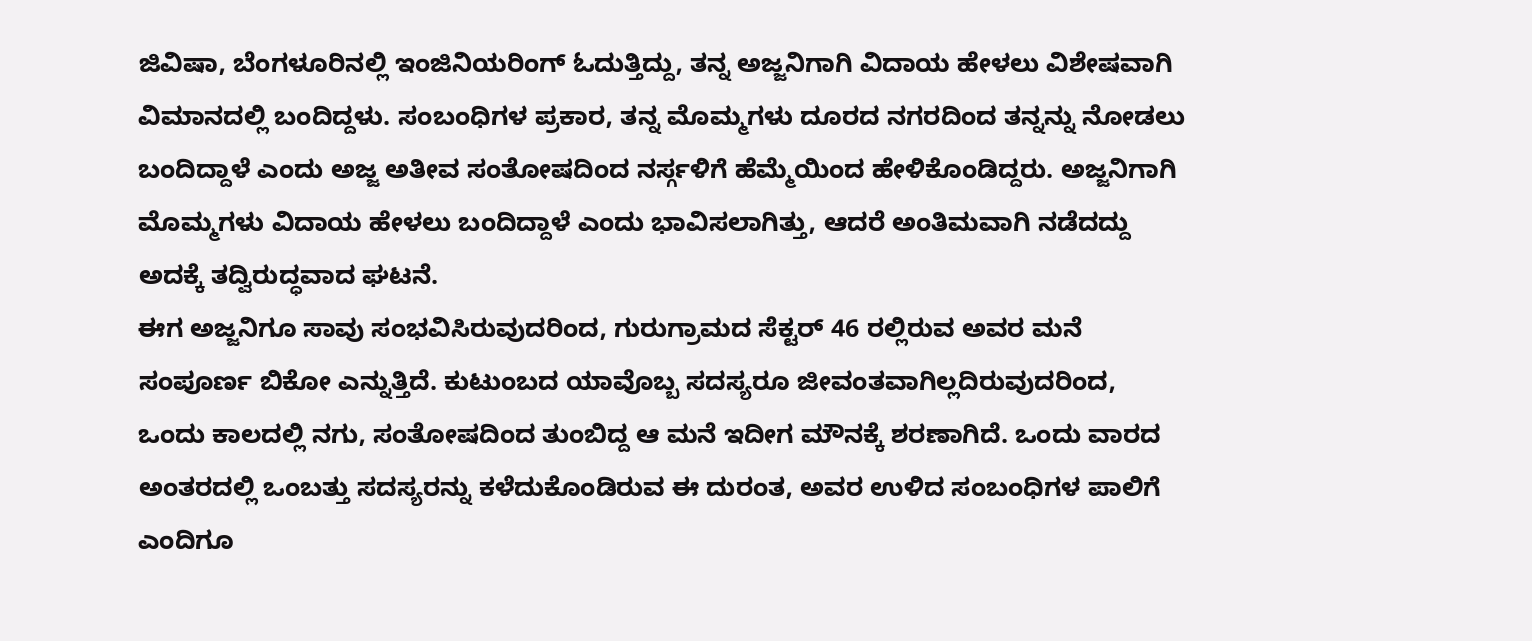ಜಿವಿಷಾ, ಬೆಂಗಳೂರಿನಲ್ಲಿ ಇಂಜಿನಿಯರಿಂಗ್ ಓದುತ್ತಿದ್ದು, ತನ್ನ ಅಜ್ಜನಿಗಾಗಿ ವಿದಾಯ ಹೇಳಲು ವಿಶೇಷವಾಗಿ ವಿಮಾನದಲ್ಲಿ ಬಂದಿದ್ದಳು. ಸಂಬಂಧಿಗಳ ಪ್ರಕಾರ, ತನ್ನ ಮೊಮ್ಮಗಳು ದೂರದ ನಗರದಿಂದ ತನ್ನನ್ನು ನೋಡಲು ಬಂದಿದ್ದಾಳೆ ಎಂದು ಅಜ್ಜ ಅತೀವ ಸಂತೋಷದಿಂದ ನರ್ಸ್ಗಳಿಗೆ ಹೆಮ್ಮೆಯಿಂದ ಹೇಳಿಕೊಂಡಿದ್ದರು. ಅಜ್ಜನಿಗಾಗಿ ಮೊಮ್ಮಗಳು ವಿದಾಯ ಹೇಳಲು ಬಂದಿದ್ದಾಳೆ ಎಂದು ಭಾವಿಸಲಾಗಿತ್ತು, ಆದರೆ ಅಂತಿಮವಾಗಿ ನಡೆದದ್ದು ಅದಕ್ಕೆ ತದ್ವಿರುದ್ಧವಾದ ಘಟನೆ.
ಈಗ ಅಜ್ಜನಿಗೂ ಸಾವು ಸಂಭವಿಸಿರುವುದರಿಂದ, ಗುರುಗ್ರಾಮದ ಸೆಕ್ಟರ್ 46 ರಲ್ಲಿರುವ ಅವರ ಮನೆ ಸಂಪೂರ್ಣ ಬಿಕೋ ಎನ್ನುತ್ತಿದೆ. ಕುಟುಂಬದ ಯಾವೊಬ್ಬ ಸದಸ್ಯರೂ ಜೀವಂತವಾಗಿಲ್ಲದಿರುವುದರಿಂದ, ಒಂದು ಕಾಲದಲ್ಲಿ ನಗು, ಸಂತೋಷದಿಂದ ತುಂಬಿದ್ದ ಆ ಮನೆ ಇದೀಗ ಮೌನಕ್ಕೆ ಶರಣಾಗಿದೆ. ಒಂದು ವಾರದ ಅಂತರದಲ್ಲಿ ಒಂಬತ್ತು ಸದಸ್ಯರನ್ನು ಕಳೆದುಕೊಂಡಿರುವ ಈ ದುರಂತ, ಅವರ ಉಳಿದ ಸಂಬಂಧಿಗಳ ಪಾಲಿಗೆ ಎಂದಿಗೂ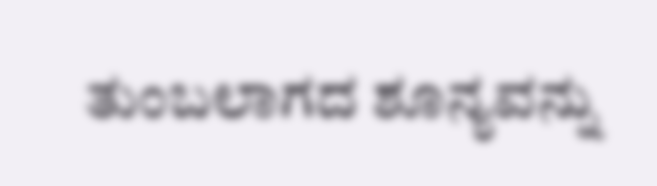ತುಂಬಲಾಗದ ಶೂನ್ಯವನ್ನು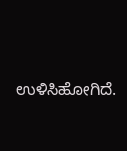ಉಳಿಸಿಹೋಗಿದೆ.